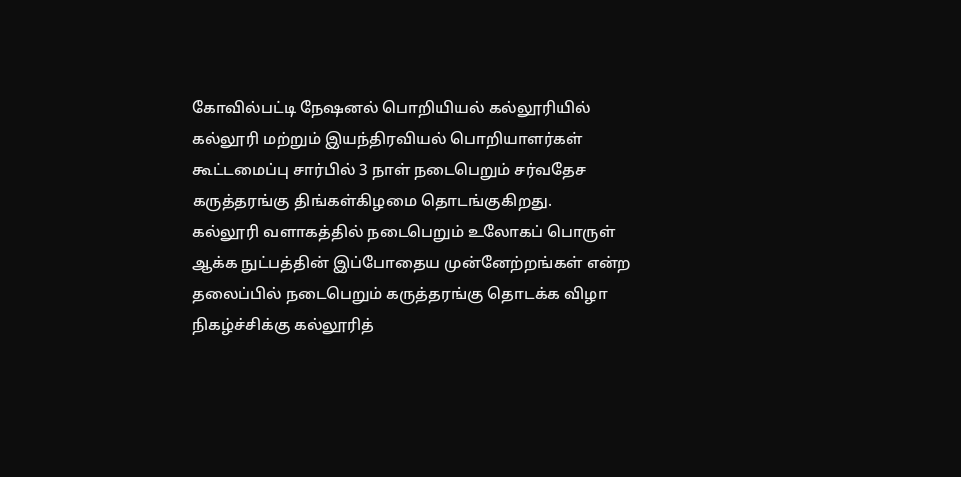கோவில்பட்டி நேஷனல் பொறியியல் கல்லூரியில் கல்லூரி மற்றும் இயந்திரவியல் பொறியாளர்கள் கூட்டமைப்பு சார்பில் 3 நாள் நடைபெறும் சர்வதேச கருத்தரங்கு திங்கள்கிழமை தொடங்குகிறது.
கல்லூரி வளாகத்தில் நடைபெறும் உலோகப் பொருள் ஆக்க நுட்பத்தின் இப்போதைய முன்னேற்றங்கள் என்ற தலைப்பில் நடைபெறும் கருத்தரங்கு தொடக்க விழா நிகழ்ச்சிக்கு கல்லூரித்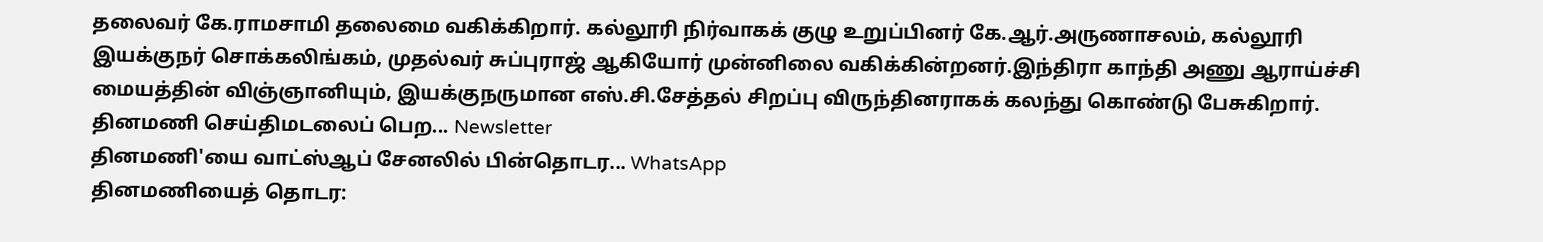தலைவர் கே.ராமசாமி தலைமை வகிக்கிறார். கல்லூரி நிர்வாகக் குழு உறுப்பினர் கே.ஆர்.அருணாசலம், கல்லூரி இயக்குநர் சொக்கலிங்கம், முதல்வர் சுப்புராஜ் ஆகியோர் முன்னிலை வகிக்கின்றனர்.இந்திரா காந்தி அணு ஆராய்ச்சி மையத்தின் விஞ்ஞானியும், இயக்குநருமான எஸ்.சி.சேத்தல் சிறப்பு விருந்தினராகக் கலந்து கொண்டு பேசுகிறார்.
தினமணி செய்திமடலைப் பெற... Newsletter
தினமணி'யை வாட்ஸ்ஆப் சேனலில் பின்தொடர... WhatsApp
தினமணியைத் தொடர: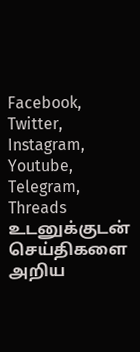Facebook, Twitter, Instagram, Youtube, Telegram, Threads
உடனுக்குடன் செய்திகளை அறிய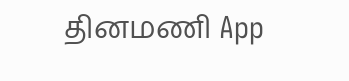தினமணி App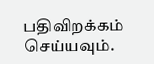பதிவிறக்கம் செய்யவும்.